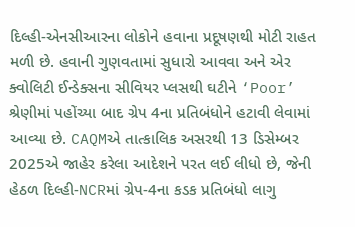દિલ્હી-એનસીઆરના લોકોને હવાના પ્રદૂષણથી મોટી રાહત મળી છે. હવાની ગુણવતામાં સુધારો આવવા અને એર ક્વોલિટી ઈન્ડેક્સના સીવિયર પ્લસથી ઘટીને ‘Poor’ શ્રેણીમાં પહોંચ્યા બાદ ગ્રેપ 4ના પ્રતિબંધોને હટાવી લેવામાં આવ્યા છે. CAQMએ તાત્કાલિક અસરથી 13 ડિસેમ્બર 2025એ જાહેર કરેલા આદેશને પરત લઈ લીધો છે, જેની હેઠળ દિલ્હી-NCRમાં ગ્રેપ-4ના કડક પ્રતિબંધો લાગુ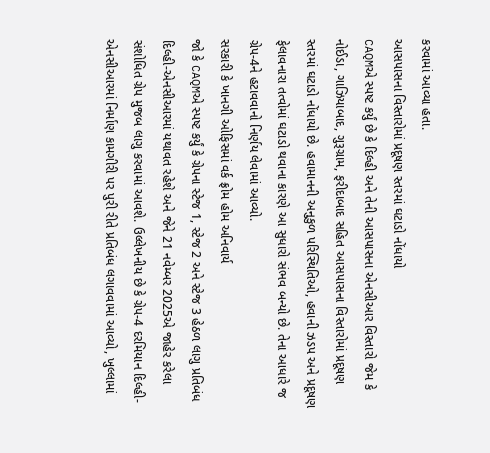કરવામાં આવ્યા હતા.
આસપાસના વિસ્તારોમાં પ્રદૂષણ સ્તરમાં ઘટાડો નોંધાયો
CAQMએ સ્પષ્ટ કર્યું છે કે દિલ્હી અને તેની આસપાસના એનસીઆર વિસ્તારો જેમ કે નોઈડા, ગાઝિયાબાદ, ગુરૂગ્રામ, ફરીદાબાદ સહિત આસપાસના વિસ્તારોમાં પ્રદૂષણ સ્તરમાં ઘટાડો નોંધાયો છે. હવામાનની અનુકુળ પરિસ્થિતિઓ, હવાની ઝડપ અને પ્રદૂષણ ફેલાવનારા તત્વોમાં ઘટાડો થવાના કારણે આ સુધારો સંભવ બન્યો છે. તેના આધારે જ ગ્રેપ-4ને હટાવવાનો નિર્ણય લેવામાં આવ્યો.
સરકારી કે ખાનગી ઓફિસમાં વર્ક ફ્રોમ હોમ અનિવાર્ય
જો કે CAQMએ સ્પષ્ટ કર્યું કે ગ્રેપના સ્ટેજ 1, સ્ટેજ 2 અને સ્ટેજ 3 હેઠળ લાગુ પ્રતિબંધ દિલ્હી-એનસીઆરમાં યથાવત રહેશે અને જેને 21 નવેમ્બર 2025એ જાહેર કરેલા સંશોધિત ગ્રેપ મુજબ લાગુ કરવામાં આવશે. ઉલ્લેખનીય છે કે ગ્રેપ-4 દરમિયાન દિલ્હી-એનસીઆરમાં નિર્માણ કામગીરી પર પુરી રીતે પ્રતિબંધ લગાવવામાં આવ્યો, ખુલ્લામાં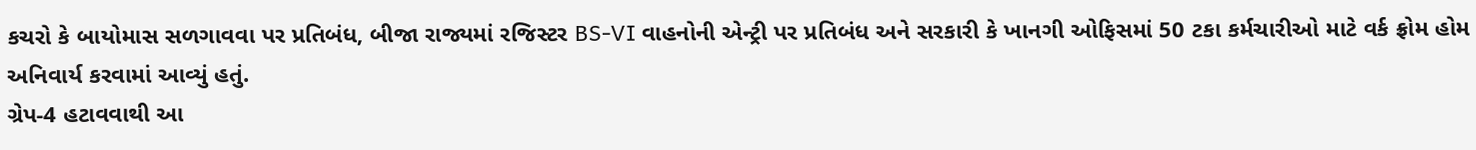કચરો કે બાયોમાસ સળગાવવા પર પ્રતિબંધ, બીજા રાજ્યમાં રજિસ્ટર BS-VI વાહનોની એન્ટ્રી પર પ્રતિબંધ અને સરકારી કે ખાનગી ઓફિસમાં 50 ટકા કર્મચારીઓ માટે વર્ક ફ્રોમ હોમ અનિવાર્ય કરવામાં આવ્યું હતું.
ગ્રેપ-4 હટાવવાથી આ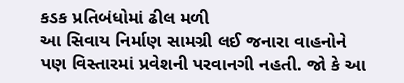કડક પ્રતિબંધોમાં ઢીલ મળી
આ સિવાય નિર્માણ સામગ્રી લઈ જનારા વાહનોને પણ વિસ્તારમાં પ્રવેશની પરવાનગી નહતી. જો કે આ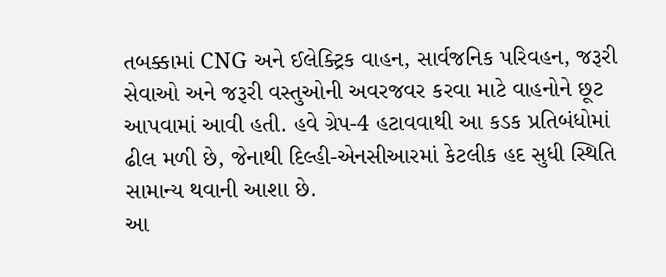તબક્કામાં CNG અને ઈલેક્ટ્રિક વાહન, સાર્વજનિક પરિવહન, જરૂરી સેવાઓ અને જરૂરી વસ્તુઓની અવરજવર કરવા માટે વાહનોને છૂટ આપવામાં આવી હતી. હવે ગ્રેપ-4 હટાવવાથી આ કડક પ્રતિબંધોમાં ઢીલ મળી છે, જેનાથી દિલ્હી-એનસીઆરમાં કેટલીક હદ સુધી સ્થિતિ સામાન્ય થવાની આશા છે.
આ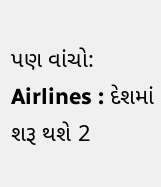પણ વાંચો: Airlines : દેશમાં શરૂ થશે 2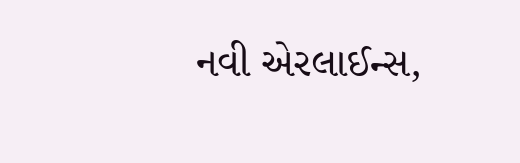નવી એરલાઈન્સ,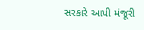સરકારે આપી મંજૂરી